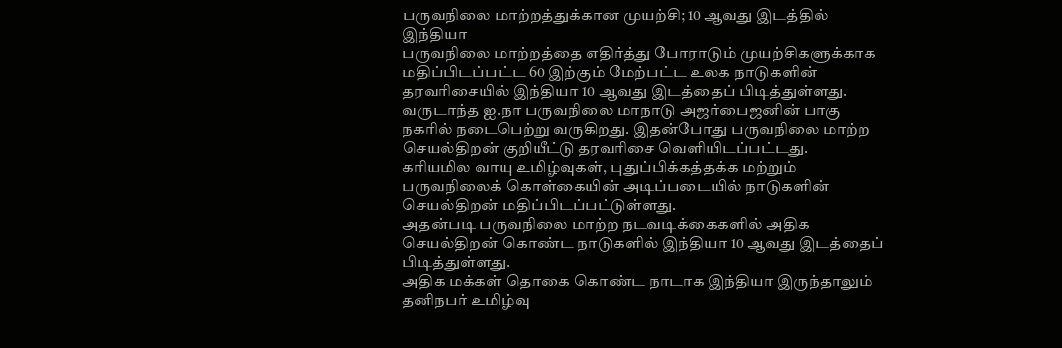பருவநிலை மாற்றத்துக்கான முயற்சி; 10 ஆவது இடத்தில் இந்தியா
பருவநிலை மாற்றத்தை எதிர்த்து போராடும் முயற்சிகளுக்காக மதிப்பிடப்பட்ட 60 இற்கும் மேற்பட்ட உலக நாடுகளின் தரவரிசையில் இந்தியா 10 ஆவது இடத்தைப் பிடித்துள்ளது.
வருடாந்த ஐ.நா பருவநிலை மாநாடு அஜர்பைஜனின் பாகு நகரில் நடைபெற்று வருகிறது. இதன்போது பருவநிலை மாற்ற செயல்திறன் குறியீட்டு தரவரிசை வெளியிடப்பட்டது.
கரியமில வாயு உமிழ்வுகள், புதுப்பிக்கத்தக்க மற்றும் பருவநிலைக் கொள்கையின் அடிப்படையில் நாடுகளின் செயல்திறன் மதிப்பிடப்பட்டுள்ளது.
அதன்படி பருவநிலை மாற்ற நடவடிக்கைகளில் அதிக செயல்திறன் கொண்ட நாடுகளில் இந்தியா 10 ஆவது இடத்தைப் பிடித்துள்ளது.
அதிக மக்கள் தொகை கொண்ட நாடாக இந்தியா இருந்தாலும் தனிநபர் உமிழ்வு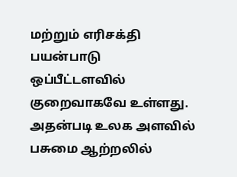மற்றும் எரிசக்தி பயன்பாடு ஒப்பீட்டளவில் குறைவாகவே உள்ளது.
அதன்படி உலக அளவில் பசுமை ஆற்றலில்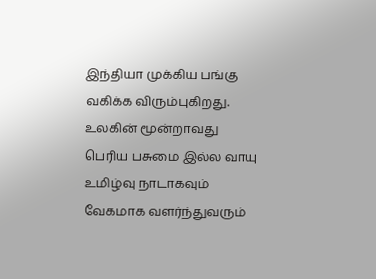இந்தியா முக்கிய பங்கு வகிக்க விரும்புகிறது.
உலகின் மூன்றாவது பெரிய பசுமை இல்ல வாயு உமிழ்வு நாடாகவும் வேகமாக வளர்ந்துவரும்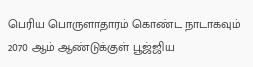பெரிய பொருளாதாரம் கொண்ட நாடாகவும் 2070 ஆம் ஆண்டுக்குள் பூஜ்ஜிய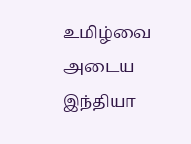உமிழ்வை அடைய இந்தியா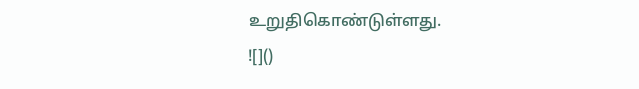உறுதிகொண்டுள்ளது.
![]()